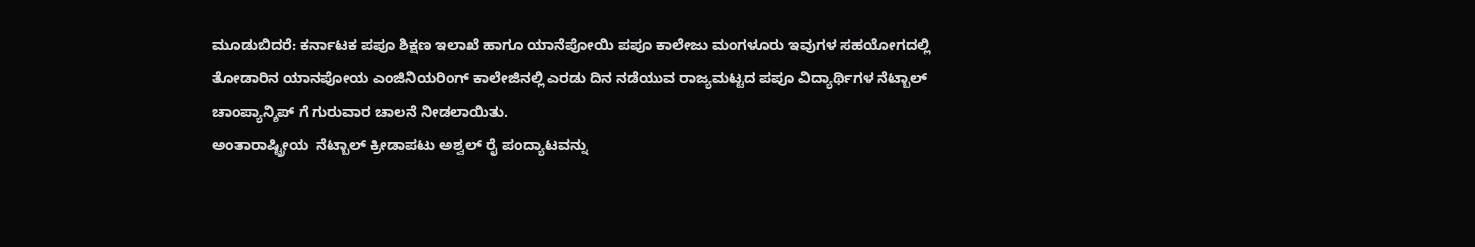ಮೂಡುಬಿದರೆ: ಕರ್ನಾಟಕ ಪಪೂ ಶಿಕ್ಷಣ ಇಲಾಖೆ ಹಾಗೂ ಯಾನೆಪೋಯಿ ಪಪೂ ಕಾಲೇಜು ಮಂಗಳೂರು ಇವುಗಳ ಸಹಯೋಗದಲ್ಲಿ ತೋಡಾರಿನ ಯಾನಪೋಯ ಎಂಜಿನಿಯರಿಂಗ್ ಕಾಲೇಜಿನಲ್ಲಿ ಎರಡು ದಿನ ನಡೆಯುವ ರಾಜ್ಯಮಟ್ಟದ ಪಪೂ ವಿದ್ಯಾರ್ಥಿಗಳ ನೆಟ್ಬಾಲ್ ಚಾಂಪ್ಯಾನ್ಶಿಪ್ ಗೆ ಗುರುವಾರ ಚಾಲನೆ ನೀಡಲಾಯಿತು.
ಅಂತಾರಾಷ್ಟ್ರೀಯ  ನೆಟ್ಬಾಲ್ ಕ್ರೀಡಾಪಟು ಅಶ್ವಲ್ ರೈ ಪಂದ್ಯಾಟವನ್ನು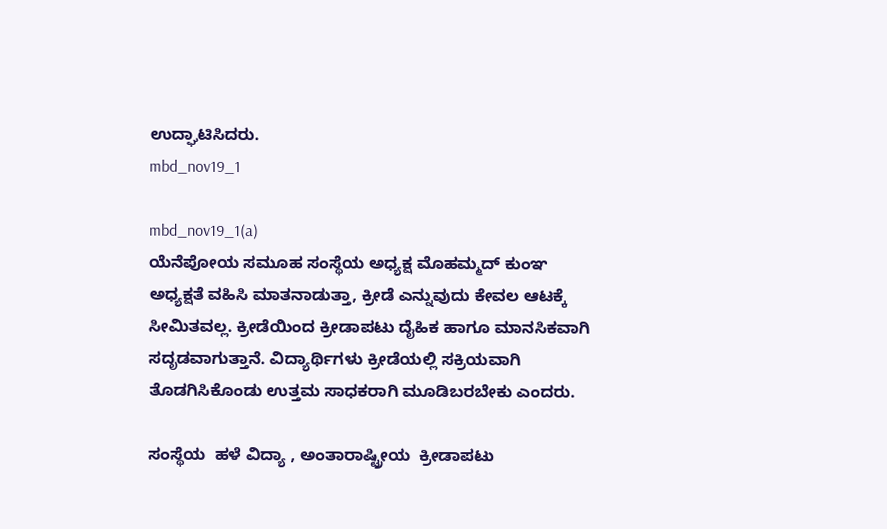ಉದ್ಘಾಟಿಸಿದರು.
mbd_nov19_1

mbd_nov19_1(a)
ಯೆನೆಪೋಯ ಸಮೂಹ ಸಂಸ್ಥೆಯ ಅಧ್ಯಕ್ಷ ಮೊಹಮ್ಮದ್ ಕುಂಞ ಅಧ್ಯಕ್ಷತೆ ವಹಿಸಿ ಮಾತನಾಡುತ್ತಾ, ಕ್ರೀಡೆ ಎನ್ನುವುದು ಕೇವಲ ಆಟಕ್ಕೆ ಸೀಮಿತವಲ್ಲ. ಕ್ರೀಡೆಯಿಂದ ಕ್ರೀಡಾಪಟು ದೈಹಿಕ ಹಾಗೂ ಮಾನಸಿಕವಾಗಿ ಸದೃಡವಾಗುತ್ತಾನೆ. ವಿದ್ಯಾರ್ಥಿಗಳು ಕ್ರೀಡೆಯಲ್ಲಿ ಸಕ್ರಿಯವಾಗಿ ತೊಡಗಿಸಿಕೊಂಡು ಉತ್ತಮ ಸಾಧಕರಾಗಿ ಮೂಡಿಬರಬೇಕು ಎಂದರು.

ಸಂಸ್ಥೆಯ  ಹಳೆ ವಿದ್ಯಾ , ಅಂತಾರಾಷ್ಟ್ರೀಯ  ಕ್ರೀಡಾಪಟು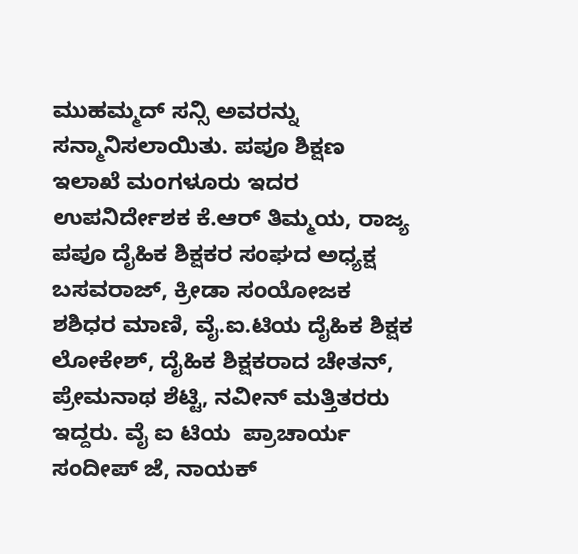ಮುಹಮ್ಮದ್ ಸನ್ಸಿ ಅವರನ್ನು ಸನ್ಮಾನಿಸಲಾಯಿತು. ಪಪೂ ಶಿಕ್ಷಣ ಇಲಾಖೆ ಮಂಗಳೂರು ಇದರ ಉಪನಿರ್ದೇಶಕ ಕೆ.ಆರ್ ತಿಮ್ಮಯ, ರಾಜ್ಯ ಪಪೂ ದೈಹಿಕ ಶಿಕ್ಷಕರ ಸಂಘದ ಅಧ್ಯಕ್ಷ ಬಸವರಾಜ್, ಕ್ರೀಡಾ ಸಂಯೋಜಕ ಶಶಿಧರ ಮಾಣಿ, ವೈ.ಐ.ಟಿಯ ದೈಹಿಕ ಶಿಕ್ಷಕ ಲೋಕೇಶ್, ದೈಹಿಕ ಶಿಕ್ಷಕರಾದ ಚೇತನ್, ಪ್ರೇಮನಾಥ ಶೆಟ್ಟಿ, ನವೀನ್ ಮತ್ತಿತರರು ಇದ್ದರು. ವೈ ಐ ಟಿಯ  ಪ್ರಾಚಾರ್ಯ  ಸಂದೀಪ್ ಜೆ, ನಾಯಕ್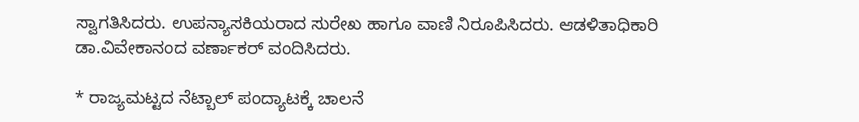ಸ್ವಾಗತಿಸಿದರು. ಉಪನ್ಯಾಸಕಿಯರಾದ ಸುರೇಖ ಹಾಗೂ ವಾಣಿ ನಿರೂಪಿಸಿದರು. ಆಡಳಿತಾಧಿಕಾರಿ ಡಾ.ವಿವೇಕಾನಂದ ವರ್ಣಾಕರ್ ವಂದಿಸಿದರು.

* ರಾಜ್ಯಮಟ್ಟದ ನೆಟ್ಬಾಲ್ ಪಂದ್ಯಾಟಕ್ಕೆ ಚಾಲನೆ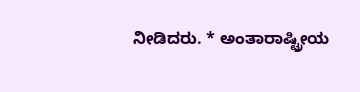ನೀಡಿದರು. * ಅಂತಾರಾಷ್ಟ್ರೀಯ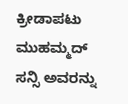ಕ್ರೀಡಾಪಟು ಮುಹಮ್ಮದ್ ಸನ್ಸಿ ಅವರನ್ನು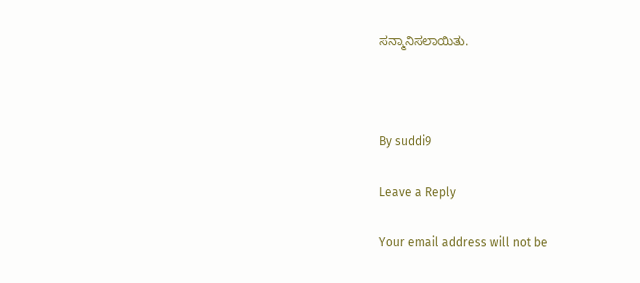ಸನ್ಮಾನಿಸಲಾಯಿತು.



By suddi9

Leave a Reply

Your email address will not be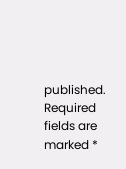published. Required fields are marked *